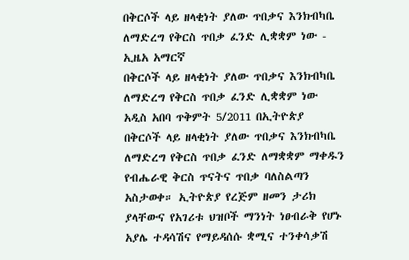በቅርሶች ላይ ዘላቂነት ያለው ጥበቃና እንክብካቤ ለማድረግ የቅርስ ጥበቃ ፈንድ ሊቋቋም ነው - ኢዜአ አማርኛ
በቅርሶች ላይ ዘላቂነት ያለው ጥበቃና እንክብካቤ ለማድረግ የቅርስ ጥበቃ ፈንድ ሊቋቋም ነው
አዲስ አበባ ጥቅምት 5/2011 በኢትዮጵያ በቅርሶች ላይ ዘላቂነት ያለው ጥበቃና እንክብካቤ ለማድረግ የቅርስ ጥበቃ ፈንድ ለማቋቋም ማቀዱን የብሔራዊ ቅርስ ጥናትና ጥበቃ ባለስልጣን አስታወቀ። ኢትዮጵያ የረጅም ዘመን ታሪክ ያላቸውና የአገሪቱ ህዝቦች ማንነት ነፀብራቅ የሆኑ አያሌ ተዳሳሽና የማይዳሰሱ ቋሚና ተንቀሳቃሽ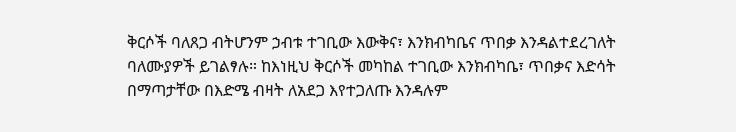ቅርሶች ባለጸጋ ብትሆንም ኃብቱ ተገቢው እውቅና፣ እንክብካቤና ጥበቃ እንዳልተደረገለት ባለሙያዎች ይገልፃሉ። ከእነዚህ ቅርሶች መካከል ተገቢው እንክብካቤ፣ ጥበቃና እድሳት በማጣታቸው በእድሜ ብዛት ለአደጋ እየተጋለጡ እንዳሉም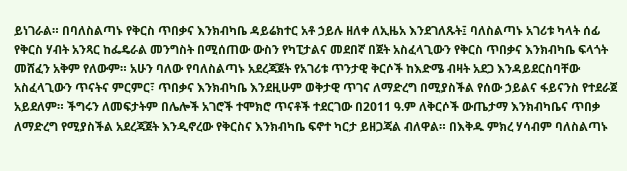ይነገራል። በባለስልጣኑ የቅርስ ጥበቃና እንክብካቤ ዳይሬክተር አቶ ኃይሉ ዘለቀ ለኢዜአ እንደገለጹት፤ ባለስልጣኑ አገሪቱ ካላት ሰፊ የቅርስ ሃብት አንጻር ከፌዴራል መንግስት በሚሰጠው ውስን የካፒታልና መደበኛ በጀት አስፈላጊውን የቅርስ ጥበቃና እንክብካቤ ፍላጎት መሸፈን አቅም የለውም። አሁን ባለው የባለስልጣኑ አደረጃጀት የአገሪቱ ጥንታዊ ቅርሶች ከእድሜ ብዛት አደጋ እንዳይደርስባቸው አስፈላጊውን ጥናትና ምርምር፣ ጥበቃና እንክብካቤ እንደዚሁም ወቅታዊ ጥገና ለማድረግ በሚያስችል የሰው ኃይልና ፋይናንስ የተደራጀ አይደለም። ችግሩን ለመፍታትም በሌሎች አገሮች ተሞክሮ ጥናቶች ተደርገው በ2011 ዓ.ም ለቅርሶች ውጤታማ እንክብካቤና ጥበቃ ለማድረግ የሚያስችል አደረጃጀት እንዲኖረው የቅርስና እንክብካቤ ፍኖተ ካርታ ይዘጋጃል ብለዋል። በእቅዱ ምክረ ሃሳብም ባለስልጣኑ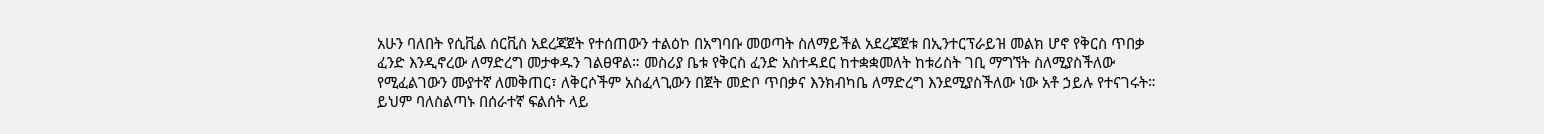አሁን ባለበት የሲቪል ሰርቪስ አደረጃጀት የተሰጠውን ተልዕኮ በአግባቡ መወጣት ስለማይችል አደረጃጀቱ በኢንተርፕራይዝ መልክ ሆኖ የቅርስ ጥበቃ ፈንድ እንዲኖረው ለማድረግ መታቀዱን ገልፀዋል። መስሪያ ቤቱ የቅርስ ፈንድ አስተዳደር ከተቋቋመለት ከቱሪስት ገቢ ማግኘት ስለሚያስችለው የሚፈልገውን ሙያተኛ ለመቅጠር፣ ለቅርሶችም አስፈላጊውን በጀት መድቦ ጥበቃና እንክብካቤ ለማድረግ እንደሚያስችለው ነው አቶ ኃይሉ የተናገሩት። ይህም ባለስልጣኑ በሰራተኛ ፍልሰት ላይ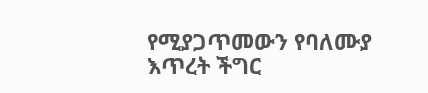የሚያጋጥመውን የባለሙያ እጥረት ችግር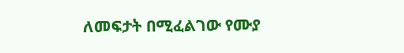ለመፍታት በሚፈልገው የሙያ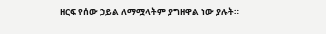ዘርፍ የሰው ኃይል ለማሟላትም ያግዘዋል ነው ያሉት።